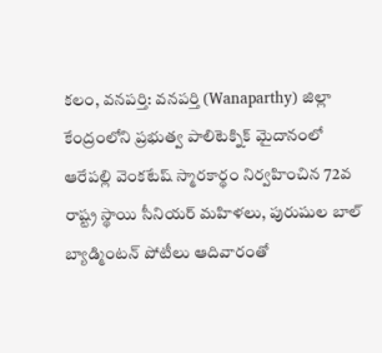కలం, వనపర్తి: వనపర్తి (Wanaparthy) జిల్లా కేంద్రంలోని ప్రభుత్వ పాలిటెక్నిక్ మైదానంలో ఆరేపల్లి వెంకటేష్ స్మారకార్థం నిర్వహించిన 72వ రాష్ట్ర స్థాయి సీనియర్ మహిళలు, పురుషుల బాల్ బ్యాడ్మింటన్ పోటీలు ఆదివారంతో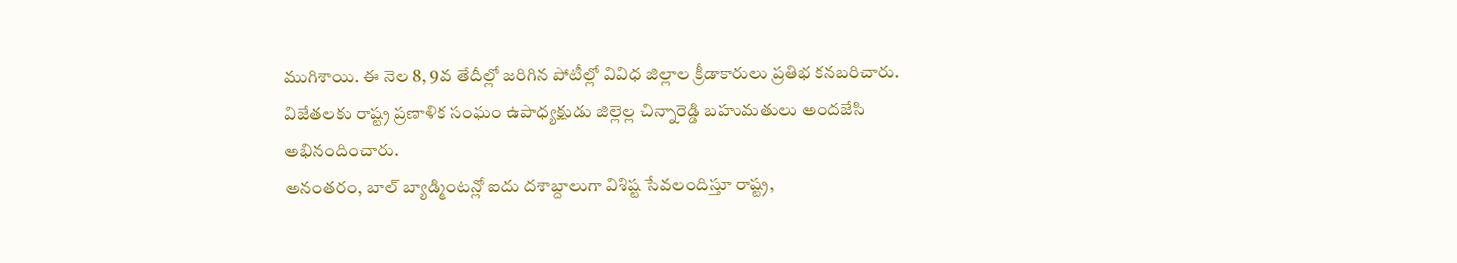ముగిశాయి. ఈ నెల 8, 9వ తేదీల్లో జరిగిన పోటీల్లో వివిధ జిల్లాల క్రీడాకారులు ప్రతిభ కనబరిచారు. విజేతలకు రాష్ట్ర ప్రణాళిక సంఘం ఉపాధ్యక్షుడు జిల్లెల్ల చిన్నారెడ్డి బహుమతులు అందజేసి అభినందించారు.
అనంతరం, బాల్ బ్యాడ్మింటన్లో ఐదు దశాబ్దాలుగా విశిష్ట సేవలందిస్తూ రాష్ట్ర,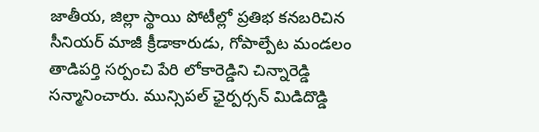జాతీయ, జిల్లా స్థాయి పోటీల్లో ప్రతిభ కనబరిచిన సీనియర్ మాజీ క్రీడాకారుడు, గోపాల్పేట మండలం తాడిపర్తి సర్పంచి పేరి లోకారెడ్డిని చిన్నారెడ్డి సన్మానించారు. మున్సిపల్ ఛైర్పర్సన్ మిడిదొడ్డి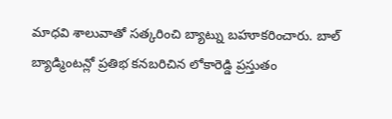మాధవి శాలువాతో సత్కరించి బ్యాట్ను బహూకరించారు. బాల్ బ్యాడ్మింటన్లో ప్రతిభ కనబరిచిన లోకారెడ్డి ప్రస్తుతం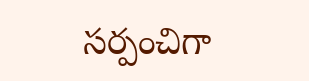సర్పంచిగా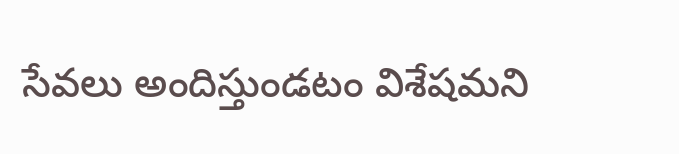సేవలు అందిస్తుండటం విశేషమని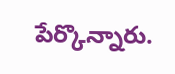పేర్కొన్నారు.